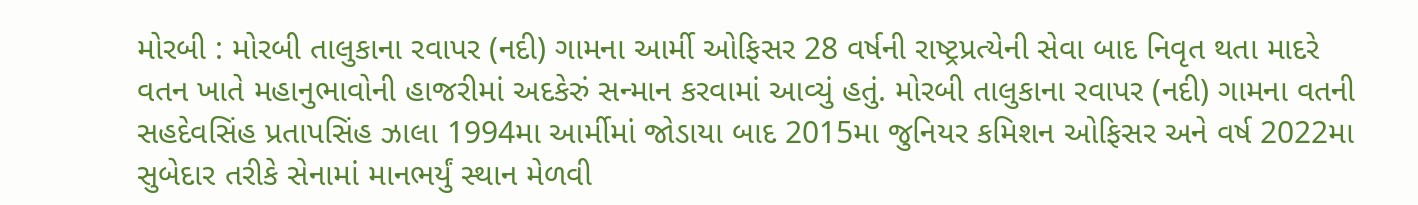મોરબી : મોરબી તાલુકાના રવાપર (નદી) ગામના આર્મી ઓફિસર 28 વર્ષની રાષ્ટ્રપ્રત્યેની સેવા બાદ નિવૃત થતા માદરે વતન ખાતે મહાનુભાવોની હાજરીમાં અદકેરું સન્માન કરવામાં આવ્યું હતું. મોરબી તાલુકાના રવાપર (નદી) ગામના વતની સહદેવસિંહ પ્રતાપસિંહ ઝાલા 1994મા આર્મીમાં જોડાયા બાદ 2015મા જુનિયર કમિશન ઓફિસર અને વર્ષ 2022મા સુબેદાર તરીકે સેનામાં માનભર્યું સ્થાન મેળવી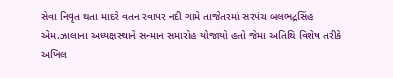સેવા નિવૃત થતા માદરે વતન રવાપર નદી ગામે તાજેતરમાં સરપંચ બલભદ્રસિંહ એમ.ઝાલાના અધ્યક્ષસ્થાને સન્માન સમારોહ યોજાયો હતો જેમા અતિથિ વિશેષ તરીકે અખિલ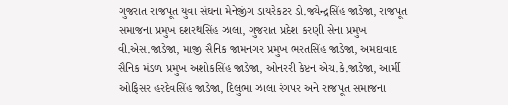ગુજરાત રાજપૂત યુવા સંઘના મેનેજીંગ ડાયરેકટર ડો.જ્યેન્દ્રસિંહ જાડેજા, રાજપૂત સમાજના પ્રમુખ દશરથસિંહ ઝાલા, ગુજરાત પ્રદેશ કરણી સેના પ્રમુખ વી.એસ.જાડેજા, માજી સૈનિક જામનગર પ્રમુખ ભરતસિંહ જાડેજા, અમદાવાદ સૈનિક મંડળ પ્રમુખ અશોકસિંહ જાડેજા, ઓનરરી કેપ્ટન એચ.કે.જાડેજા, આર્મી ઓફિસર હરદેવસિંહ જાડેજા, દિલુભા ઝાલા રંગપર અને રાજપૂત સમાજના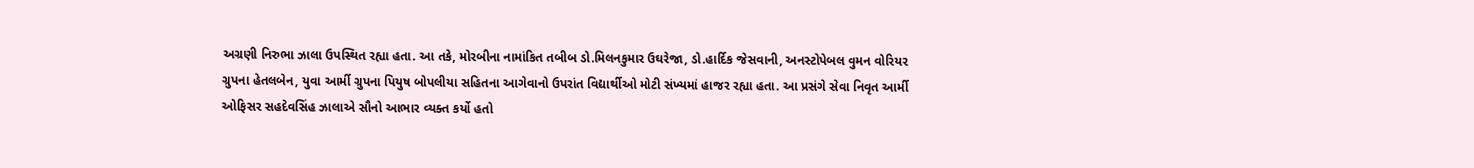અગ્રણી નિરુભા ઝાલા ઉપસ્થિત રહ્યા હતા. આ તકે, મોરબીના નામાંકિત તબીબ ડો.મિલનકુમાર ઉઘરેજા, ડો.હાર્દિક જેસવાની, અનસ્ટોપેબલ વુમન વોરિયર ગ્રુપના હેતલબેન, યુવા આર્મી ગ્રુપના પિયુષ બોપલીયા સહિતના આગેવાનો ઉપરાંત વિદ્યાર્થીઓ મોટી સંખ્યમાં હાજર રહ્યા હતા. આ પ્રસંગે સેવા નિવૃત આર્મી ઓફિસર સહદેવસિંહ ઝાલાએ સૌનો આભાર વ્યક્ત કર્યો હતો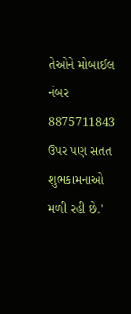તેઓને મોબાઈલ નંબર 8875711843 ઉપર પણ સતત શુભકામનાઓ મળી રહી છે.'